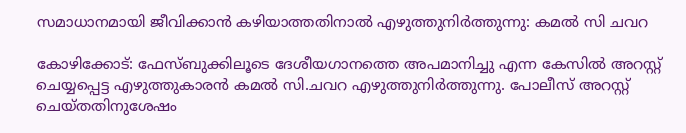സമാധാനമായി ജീവിക്കാന്‍ കഴിയാത്തതിനാല്‍ എഴുത്തുനിര്‍ത്തുന്നു: കമല്‍ സി ചവറ

കോഴിക്കോട്: ഫേസ്ബുക്കിലൂടെ ദേശീയഗാനത്തെ അപമാനിച്ചു എന്ന കേസില്‍ അറസ്റ്റ് ചെയ്യപ്പെട്ട എഴുത്തുകാരന്‍ കമല്‍ സി.ചവറ എഴുത്തുനിര്‍ത്തുന്നു. പോലീസ് അറസ്റ്റ് ചെയ്തതിനുശേഷം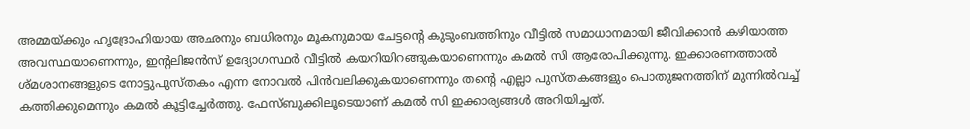അമ്മയ്ക്കും ഹൃദ്രോഹിയായ അഛനും ബധിരനും മൂകനുമായ ചേട്ടന്റെ കുടുംബത്തിനും വീട്ടില്‍ സമാധാനമായി ജീവിക്കാന്‍ കഴിയാത്ത അവസ്ഥയാണെന്നും, ഇന്റലിജന്‍സ് ഉദ്യോഗസ്ഥര്‍ വീട്ടില്‍ കയറിയിറങ്ങുകയാണെന്നും കമല്‍ സി ആരോപിക്കുന്നു. ഇക്കാരണത്താല്‍ ശ്മശാനങ്ങളുടെ നോട്ടുപുസ്തകം എന്ന നോവല്‍ പിന്‍വലിക്കുകയാണെന്നും തന്റെ എല്ലാ പുസ്തകങ്ങളും പൊതുജനത്തിന് മുന്നില്‍വച്ച് കത്തിക്കുമെന്നും കമല്‍ കൂട്ടിച്ചേര്‍ത്തു. ഫേസ്ബുക്കിലൂടെയാണ് കമല്‍ സി ഇക്കാര്യങ്ങള്‍ അറിയിച്ചത്.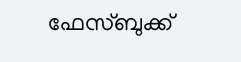ഫേസ്ബുക്ക്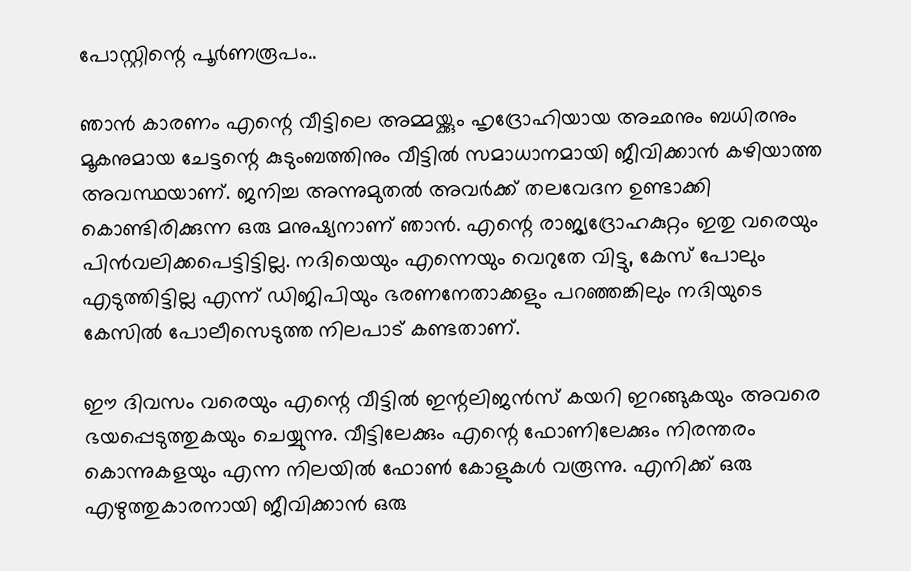പോസ്റ്റിന്റെ പൂര്‍ണരൂപം..

ഞാന്‍ കാരണം എന്റെ വീട്ടിലെ അമ്മയ്ക്കും ഹൃദ്രോഹിയായ അഛനും ബധിരനും മൂകനുമായ ചേട്ടന്റെ കുടുംബത്തിനും വീട്ടില്‍ സമാധാനമായി ജീവിക്കാന്‍ കഴിയാത്ത അവസ്ഥയാണ്. ജനിച്ച അന്നുമുതല്‍ അവര്‍ക്ക് തലവേദന ഉണ്ടാക്കി കൊണ്ടിരിക്കുന്ന ഒരു മനുഷ്യനാണ് ഞാന്‍. എന്റെ രാജ്യദ്രോഹകുറ്റം ഇതു വരെയും പിന്‍വലിക്കപെട്ടിട്ടില്ല. നദിയെയും എന്നെയും വെറുതേ വിട്ടു, കേസ് പോലും എടുത്തിട്ടില്ല എന്ന് ഡിജിപിയും ഭരണനേതാക്കളും പറഞ്ഞങ്കിലും നദിയുടെ കേസില്‍ പോലീസെടുത്ത നിലപാട് കണ്ടതാണ്.

ഈ ദിവസം വരെയും എന്റെ വീട്ടില്‍ ഇന്റലിജന്‍സ് കയറി ഇറങ്ങുകയും അവരെ ഭയപ്പെടുത്തുകയും ചെയ്യുന്നു. വീട്ടിലേക്കും എന്റെ ഫോണിലേക്കും നിരന്തരം കൊന്നുകളയും എന്ന നിലയില്‍ ഫോണ്‍ കോളുകള്‍ വരൂന്നു. എനിക്ക് ഒരു എഴുത്തുകാരനായി ജീവിക്കാന്‍ ഒരു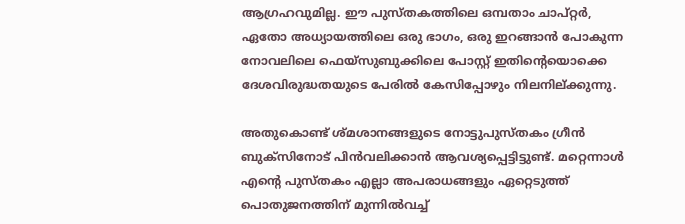ആഗ്രഹവുമില്ല. ഈ പുസ്തകത്തിലെ ഒമ്പതാം ചാപ്റ്റര്‍, ഏതോ അധ്യായത്തിലെ ഒരു ഭാഗം, ഒരു ഇറങ്ങാന്‍ പോകുന്ന നോവലിലെ ഫെയ്‌സുബുക്കിലെ പോസ്റ്റ് ഇതിന്റെയൊക്കെ ദേശവിരുദ്ധതയുടെ പേരില്‍ കേസിപ്പോഴും നിലനില്ക്കുന്നു.

അതുകൊണ്ട് ശ്മശാനങ്ങളുടെ നോട്ടുപുസ്തകം ഗ്രീന്‍ ബുക്‌സിനോട് പിന്‍വലിക്കാന്‍ ആവശ്യപ്പെട്ടിട്ടുണ്ട്. മറ്റെന്നാള്‍ എന്റെ പുസ്തകം എല്ലാ അപരാധങ്ങളും ഏറ്റെടുത്ത് പൊതുജനത്തിന് മുന്നില്‍വച്ച്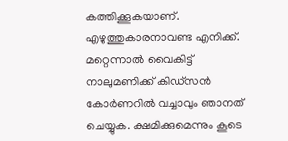കത്തിക്കൂകയാണ്. എഴുത്തുകാരനാവണ്ട എനിക്ക്. മറ്റെന്നാല്‍ വൈകിട്ട് നാലുമണിക്ക് കിഡ്‌സന്‍ കോര്‍ണറില്‍ വച്ചാവും ഞാനത് ചെയ്യുക. ക്ഷമിക്കുമെന്നും കൂടെ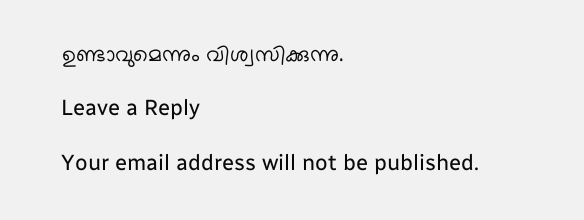ഉണ്ടാവുമെന്നും വിശ്വസിക്കുന്നു.

Leave a Reply

Your email address will not be published.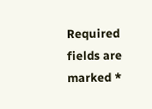Required fields are marked *